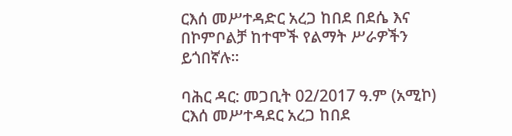ርእሰ መሥተዳድር አረጋ ከበደ በደሴ እና በኮምቦልቻ ከተሞች የልማት ሥራዎችን ይጎበኛሉ።

ባሕር ዳር: መጋቢት 02/2017 ዓ.ም (አሚኮ) ርእሰ መሥተዳደር አረጋ ከበደ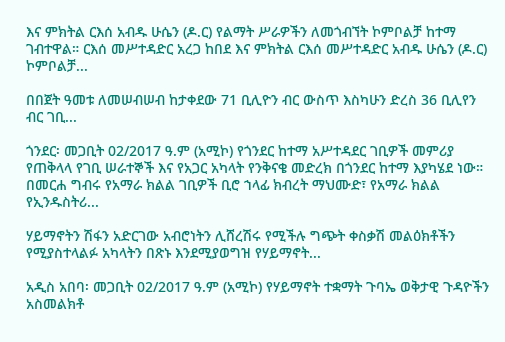እና ምክትል ርእሰ አብዱ ሁሴን (ዶ.ር) የልማት ሥራዎችን ለመጎብኘት ኮምቦልቻ ከተማ ገብተዋል። ርእሰ መሥተዳድር አረጋ ከበደ እና ምክትል ርእሰ መሥተዳድር አብዱ ሁሴን (ዶ.ር) ኮምቦልቻ...

በበጀት ዓመቱ ለመሠብሠብ ከታቀደው 71 ቢሊዮን ብር ውስጥ እስካሁን ድረስ 36 ቢሊየን ብር ገቢ...

ጎንደር፡ መጋቢት 02/2017 ዓ.ም (አሚኮ) የጎንደር ከተማ አሥተዳደር ገቢዎች መምሪያ የጠቅላላ የገቢ ሠራተኞች እና የአጋር አካላት የንቅናቄ መድረክ በጎንደር ከተማ እያካሄደ ነው። በመርሐ ግብሩ የአማራ ክልል ገቢዎች ቢሮ ኀላፊ ክብረት ማህሙድ፣ የአማራ ክልል የኢንዱስትሪ...

ሃይማኖትን ሽፋን አድርገው አብሮነትን ሊሸረሽሩ የሚችሉ ግጭት ቀስቃሽ መልዕክቶችን የሚያስተላልፉ አካላትን በጽኑ እንደሚያወግዝ የሃይማኖት...

አዲስ አበባ፡ መጋቢት 02/2017 ዓ.ም (አሚኮ) የሃይማኖት ተቋማት ጉባኤ ወቅታዊ ጉዳዮችን አስመልክቶ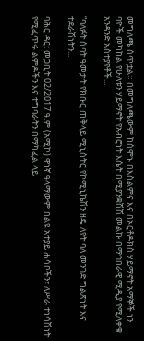መግለጫ ሰጥቷል። በመግለጫውም ከሰሞኑ በእስልምና እና በኦርቶዶክስ ሃይማኖት አማኞች ነን ባዮች መካከል የሁለቱን ሃይማኖት የአብሮነት እሴት በሚያንቋሽሽ መልኩ በማኅበራዊ ሚዲያ የሚለቀቁ አንዳንድ አስተያየቶች...

“ባለፉት ሰባት ዓመታት የክቡር ጠቅላይ ሚኒስትር የኮሚኒኬሽን ዘዴ ለየት ባለ መንገድ ግልጽነት እና ተደራሽነትን...

ባሕር ዳር: መጋቢት 02/2017 ዓ.ም (አሚኮ) ዋነኛ ዓላማውም በልዩ አተያይ ሐሳቦችን፣ ለሥራ ተነሳሽነት የሚፈጥሩ ልምዶችን እና ተግባራትን በማካፈል ላይ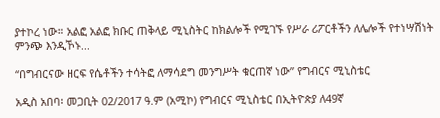ያተኮረ ነው። አልፎ አልፎ ክቡር ጠቅላይ ሚኒስትር ከክልሎች የሚገኙ የሥራ ሪፖርቶችን ለሌሎች የተነሣሽነት ምንጭ እንዲኾኑ...

“በግብርናው ዘርፍ የሴቶችን ተሳትፎ ለማሳደግ መንግሥት ቁርጠኛ ነው” የግብርና ሚኒስቴር

አዲስ አበባ፡ መጋቢት 02/2017 ዓ.ም (አሚኮ) የግብርና ሚኒስቴር በኢትዮጵያ ለ49ኛ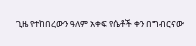ጊዜ የተከበረውን ዓለም አቀፍ የሴቶች ቀን በግብርናው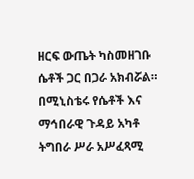ዘርፍ ውጤት ካስመዘገቡ ሴቶች ጋር በጋራ አክብሯል። በሚኒስቴሩ የሴቶች እና ማኅበራዊ ጉዳይ አካቶ ትግበራ ሥራ አሥፈጻሚ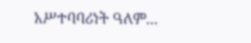አሥተባባሪነት ዓለም...